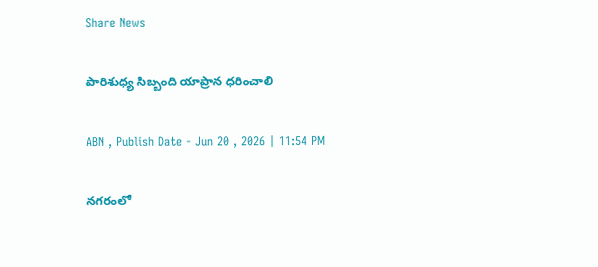Share News

పారిశుధ్య సిబ్బంది యాప్రాన ధరించాలి

ABN , Publish Date - Jun 20 , 2026 | 11:54 PM

నగరంలో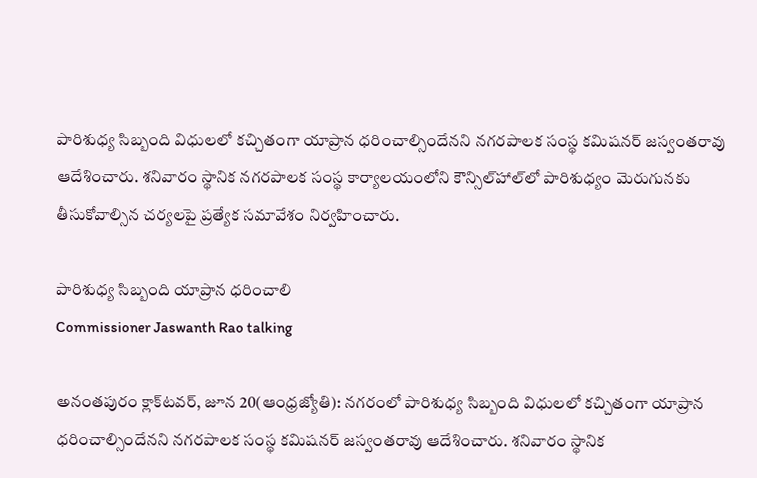పారిశుధ్య సిబ్బంది విధులలో కచ్చితంగా యాప్రాన ధరించాల్సిందేనని నగరపాలక సంస్థ కమిషనర్‌ జస్వంతరావు ఆదేశించారు. శనివారం స్థానిక నగరపాలక సంస్థ కార్యాలయంలోని కౌన్సిల్‌హాల్‌లో పారిశుధ్యం మెరుగునకు తీసుకోవాల్సిన చర్యలపై ప్రత్యేక సమావేశం నిర్వహించారు.

పారిశుధ్య సిబ్బంది యాప్రాన ధరించాలి
Commissioner Jaswanth Rao talking

అనంతపురం క్లాక్‌టవర్‌, జూన 20(ఆంధ్రజ్యోతి): నగరంలో పారిశుధ్య సిబ్బంది విధులలో కచ్చితంగా యాప్రాన ధరించాల్సిందేనని నగరపాలక సంస్థ కమిషనర్‌ జస్వంతరావు ఆదేశించారు. శనివారం స్థానిక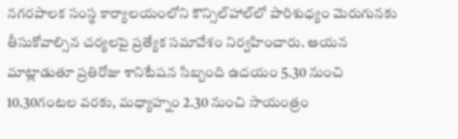నగరపాలక సంస్థ కార్యాలయంలోని కౌన్సిల్‌హాల్‌లో పారిశుధ్యం మెరుగునకు తీసుకోవాల్సిన చర్యలపై ప్రత్యేక సమావేశం నిర్వహించారు. ఆయన మాట్లాడుతూ ప్రతిరోజు శానిటేషన సిబ్బంది ఉదయం 5.30 నుంచి 10.30గంటల వరకు, మధ్యాహ్నం 2.30 నుంచి సాయంత్రం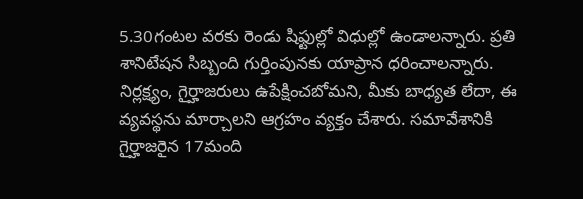5.30గంటల వరకు రెండు షిఫ్టుల్లో విధుల్లో ఉండాలన్నారు. ప్రతి శానిటేషన సిబ్బంది గుర్తింపునకు యాప్రాన ధరించాలన్నారు. నిర్లక్ష్యం, గైర్హాజరులు ఉపేక్షించబోమని, మీకు బాధ్యత లేదా, ఈ వ్యవస్థను మార్చాలని ఆగ్రహం వ్యక్తం చేశారు. సమావేశానికి గైర్హాజరైన 17మంది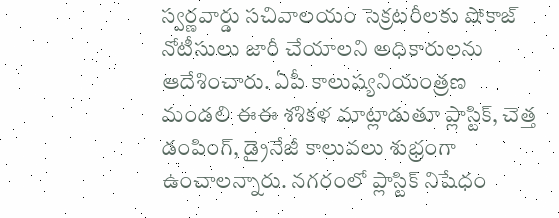స్వర్ణవార్డు సచివాలయం సెక్రటరీలకు షోకాజ్‌ నోటీసులు జారీ చేయాలని అధికారులను ఆదేశించారు. ఏపీ కాలుష్యనియంత్రణ మండలి ఈఈ శశికళ మాట్లాడుతూ ప్లాస్టిక్‌, చెత్త డంపింగ్‌, డ్రైనేజీ కాలువలు శుభ్రంగా ఉంచాలన్నారు. నగరంలో ప్లాస్టిక్‌ నిషేధం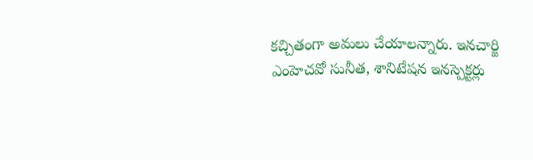కచ్చితంగా అమలు చేయాలన్నారు. ఇనచార్జి ఎంహెచవో సునీత, శానిటేషన ఇనస్పెక్టర్లు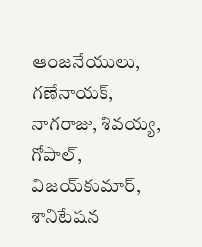ఆంజనేయులు, గణేనాయక్‌, నాగరాజు, శివయ్య, గోపాల్‌, విజయ్‌కుమార్‌, శానిటేషన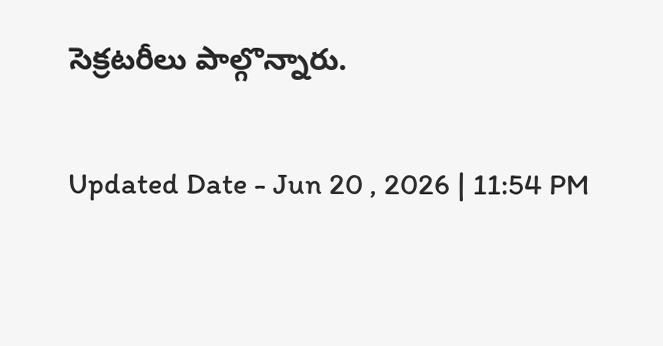సెక్రటరీలు పాల్గొన్నారు.

Updated Date - Jun 20 , 2026 | 11:54 PM